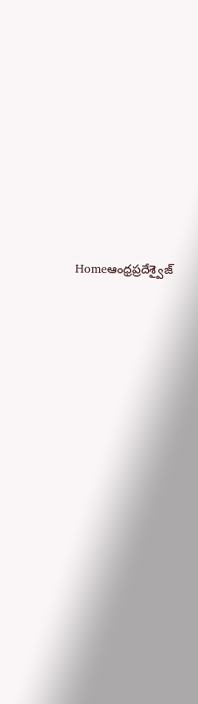Homeఆంధ్రప్రదేశ్వైజ్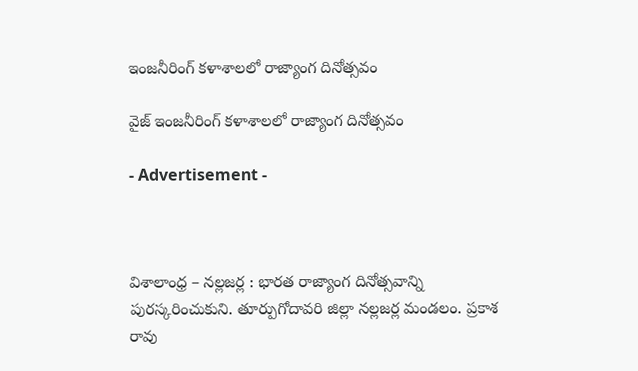ఇంజనీరింగ్ కళాశాలలో రాజ్యాంగ దినోత్సవం

వైజ్ ఇంజనీరింగ్ కళాశాలలో రాజ్యాంగ దినోత్సవం

- Advertisement -



విశాలాంధ్ర – నల్లజర్ల : భారత రాజ్యాంగ దినోత్సవాన్ని పురస్కరించుకుని. తూర్పుగోదావరి జిల్లా నల్లజర్ల మండలం. ప్రకాశ రావు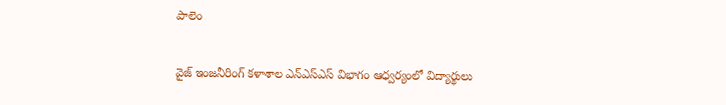పాలెం

వైజ్ ఇంజనీరింగ్ కళాశాల ఎన్ఎస్ఎస్ విభాగం ఆధ్వర్యంలో విద్యార్థులు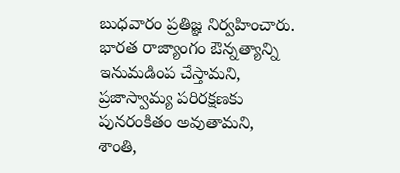బుధవారం ప్రతిజ్ఞ నిర్వహించారు.  భారత రాజ్యాంగం ఔన్నత్యాన్ని ఇనుమడింప చేస్తామని, ప్రజాస్వామ్య పరిరక్షణకు పునరంకితం అవుతామని,  శాంతి,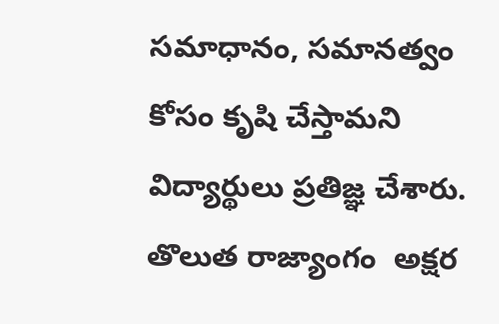సమాధానం, సమానత్వం కోసం కృషి చేస్తామని విద్యార్థులు ప్రతిజ్ఞ చేశారు. తొలుత రాజ్యాంగం  అక్షర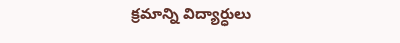క్రమాన్ని విద్యార్ధులు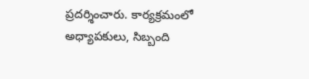ప్రదర్శించారు. కార్యక్రమంలో అధ్యాపకులు, సిబ్బంది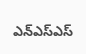ఎన్ఎస్ఎస్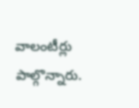వాలంటీర్లు పాల్గొన్నారు.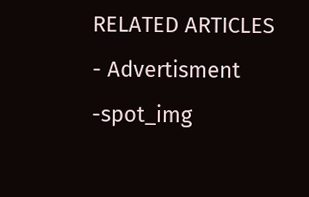RELATED ARTICLES
- Advertisment -spot_img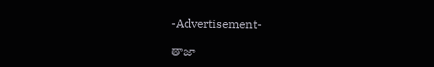-Advertisement-

తాజా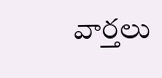వార్తలు